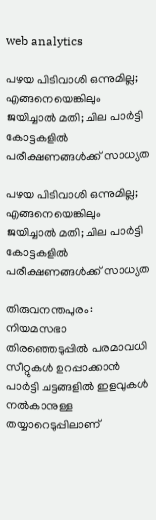web analytics

പഴയ പിടിവാശി ഒന്നുമില്ല; എങ്ങനെയെങ്കിലും ജയിച്ചാൽ മതി; ചില പാർട്ടി കോട്ടകളിൽ പരീക്ഷണങ്ങൾക്ക് സാധ്യത

പഴയ പിടിവാശി ഒന്നുമില്ല; എങ്ങനെയെങ്കിലും ജയിച്ചാൽ മതി; ചില പാർട്ടി കോട്ടകളിൽ പരീക്ഷണങ്ങൾക്ക് സാധ്യത

തിരുവനന്തപുരം: നിയമസഭാ തിരഞ്ഞെടുപ്പിൽ പരമാവധി സീറ്റുകൾ ഉറപ്പാക്കാൻ പാർട്ടി ചട്ടങ്ങളിൽ ഇളവുകൾ നൽകാനുള്ള തയ്യാറെടുപ്പിലാണ്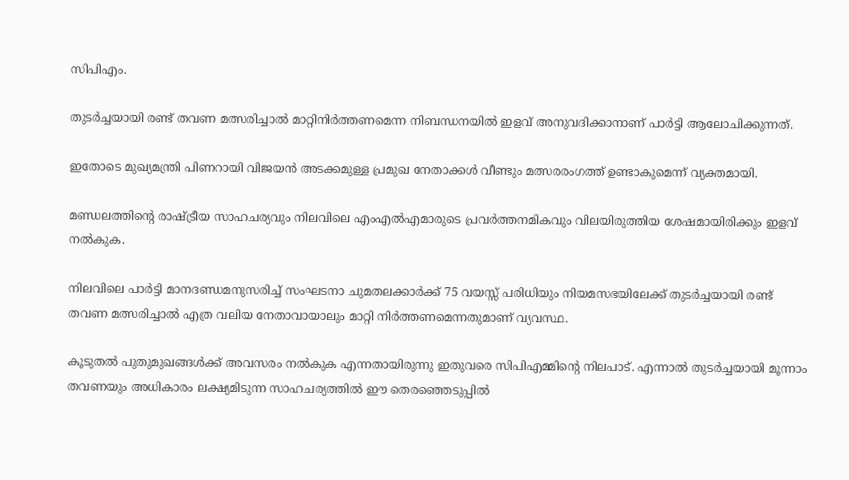സിപിഎം.

തുടർച്ചയായി രണ്ട് തവണ മത്സരിച്ചാൽ മാറ്റിനിർത്തണമെന്ന നിബന്ധനയിൽ ഇളവ് അനുവദിക്കാനാണ് പാർട്ടി ആലോചിക്കുന്നത്.

ഇതോടെ മുഖ്യമന്ത്രി പിണറായി വിജയൻ അടക്കമുള്ള പ്രമുഖ നേതാക്കൾ വീണ്ടും മത്സരരംഗത്ത് ഉണ്ടാകുമെന്ന് വ്യക്തമായി.

മണ്ഡലത്തിന്റെ രാഷ്ട്രീയ സാഹചര്യവും നിലവിലെ എംഎൽഎമാരുടെ പ്രവർത്തനമികവും വിലയിരുത്തിയ ശേഷമായിരിക്കും ഇളവ് നൽകുക.

നിലവിലെ പാർട്ടി മാനദണ്ഡമനുസരിച്ച് സംഘടനാ ചുമതലക്കാർക്ക് 75 വയസ്സ് പരിധിയും നിയമസഭയിലേക്ക് തുടർച്ചയായി രണ്ട് തവണ മത്സരിച്ചാൽ എത്ര വലിയ നേതാവായാലും മാറ്റി നിർത്തണമെന്നതുമാണ് വ്യവസ്ഥ.

കൂടുതൽ പുതുമുഖങ്ങൾക്ക് അവസരം നൽകുക എന്നതായിരുന്നു ഇതുവരെ സിപിഎമ്മിന്റെ നിലപാട്. എന്നാൽ തുടർച്ചയായി മൂന്നാം തവണയും അധികാരം ലക്ഷ്യമിടുന്ന സാഹചര്യത്തിൽ ഈ തെരഞ്ഞെടുപ്പിൽ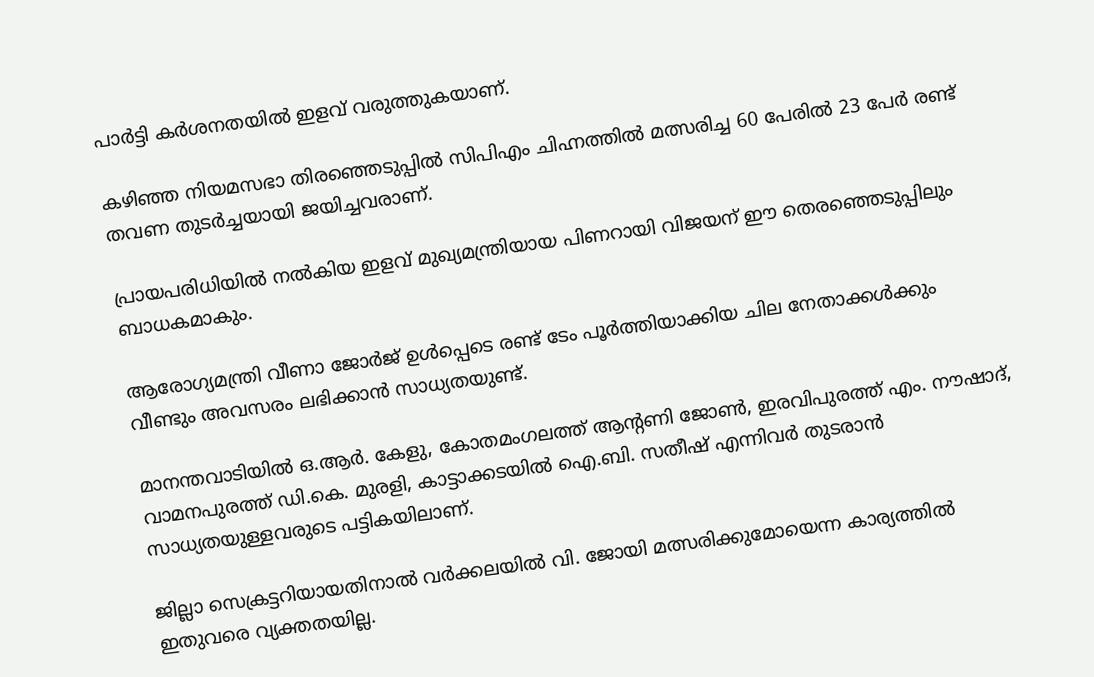പാർട്ടി കർശനതയിൽ ഇളവ് വരുത്തുകയാണ്.

കഴിഞ്ഞ നിയമസഭാ തിരഞ്ഞെടുപ്പിൽ സിപിഎം ചിഹ്നത്തിൽ മത്സരിച്ച 60 പേരിൽ 23 പേർ രണ്ട് തവണ തുടർച്ചയായി ജയിച്ചവരാണ്.

പ്രായപരിധിയിൽ നൽകിയ ഇളവ് മുഖ്യമന്ത്രിയായ പിണറായി വിജയന് ഈ തെരഞ്ഞെടുപ്പിലും ബാധകമാകും.

ആരോഗ്യമന്ത്രി വീണാ ജോർജ് ഉൾപ്പെടെ രണ്ട് ടേം പൂർത്തിയാക്കിയ ചില നേതാക്കൾക്കും വീണ്ടും അവസരം ലഭിക്കാൻ സാധ്യതയുണ്ട്.

മാനന്തവാടിയിൽ ഒ.ആർ. കേളു, കോതമംഗലത്ത് ആന്റണി ജോൺ, ഇരവിപുരത്ത് എം. നൗഷാദ്, വാമനപുരത്ത് ഡി.കെ. മുരളി, കാട്ടാക്കടയിൽ ഐ.ബി. സതീഷ് എന്നിവർ തുടരാൻ സാധ്യതയുള്ളവരുടെ പട്ടികയിലാണ്.

ജില്ലാ സെക്രട്ടറിയായതിനാൽ വർക്കലയിൽ വി. ജോയി മത്സരിക്കുമോയെന്ന കാര്യത്തിൽ ഇതുവരെ വ്യക്തതയില്ല.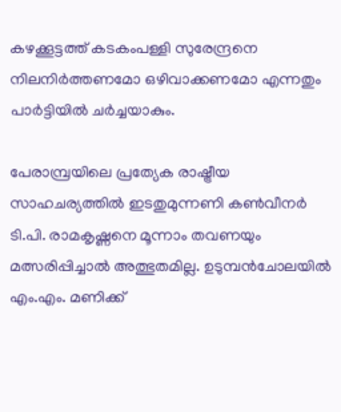കഴക്കൂട്ടത്ത് കടകംപള്ളി സുരേന്ദ്രനെ നിലനിർത്തണമോ ഒഴിവാക്കണമോ എന്നതും പാർട്ടിയിൽ ചർച്ചയാകും.

പേരാമ്പ്രയിലെ പ്രത്യേക രാഷ്ട്രീയ സാഹചര്യത്തിൽ ഇടതുമുന്നണി കൺവീനർ ടി.പി. രാമകൃഷ്ണനെ മൂന്നാം തവണയും മത്സരിപ്പിച്ചാൽ അത്ഭുതമില്ല. ഉടുമ്പൻചോലയിൽ എം.എം. മണിക്ക്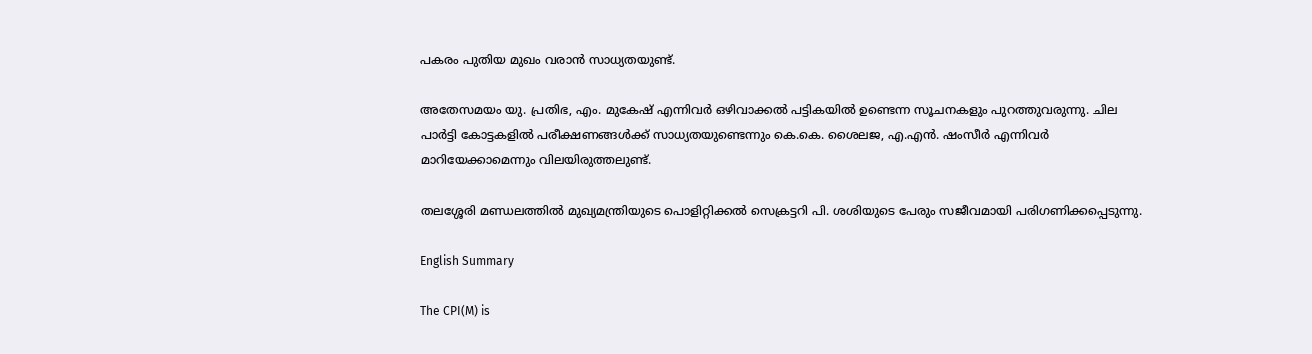പകരം പുതിയ മുഖം വരാൻ സാധ്യതയുണ്ട്.

അതേസമയം യു. പ്രതിഭ, എം. മുകേഷ് എന്നിവർ ഒഴിവാക്കൽ പട്ടികയിൽ ഉണ്ടെന്ന സൂചനകളും പുറത്തുവരുന്നു. ചില പാർട്ടി കോട്ടകളിൽ പരീക്ഷണങ്ങൾക്ക് സാധ്യതയുണ്ടെന്നും കെ.കെ. ശൈലജ, എ.എൻ. ഷംസീർ എന്നിവർ മാറിയേക്കാമെന്നും വിലയിരുത്തലുണ്ട്.

തലശ്ശേരി മണ്ഡലത്തിൽ മുഖ്യമന്ത്രിയുടെ പൊളിറ്റിക്കൽ സെക്രട്ടറി പി. ശശിയുടെ പേരും സജീവമായി പരിഗണിക്കപ്പെടുന്നു.

English Summary

The CPI(M) is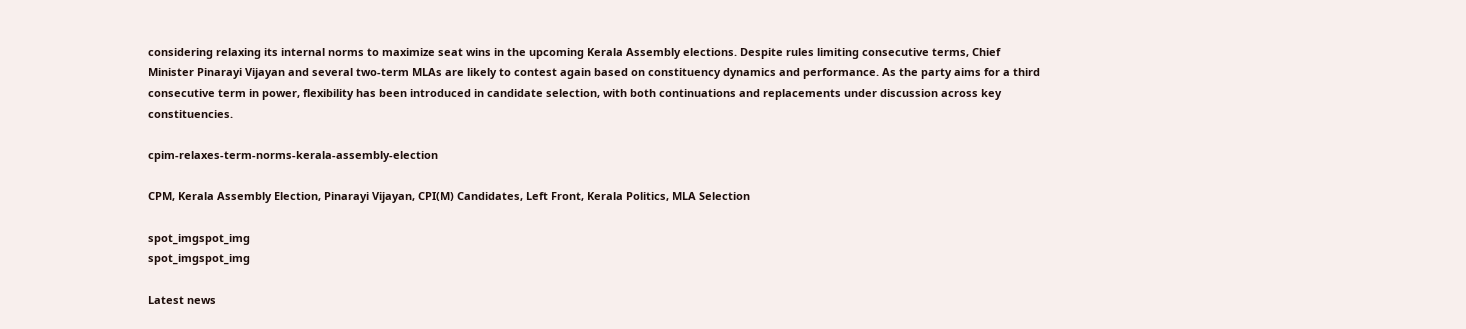considering relaxing its internal norms to maximize seat wins in the upcoming Kerala Assembly elections. Despite rules limiting consecutive terms, Chief Minister Pinarayi Vijayan and several two-term MLAs are likely to contest again based on constituency dynamics and performance. As the party aims for a third consecutive term in power, flexibility has been introduced in candidate selection, with both continuations and replacements under discussion across key constituencies.

cpim-relaxes-term-norms-kerala-assembly-election

CPM, Kerala Assembly Election, Pinarayi Vijayan, CPI(M) Candidates, Left Front, Kerala Politics, MLA Selection

spot_imgspot_img
spot_imgspot_img

Latest news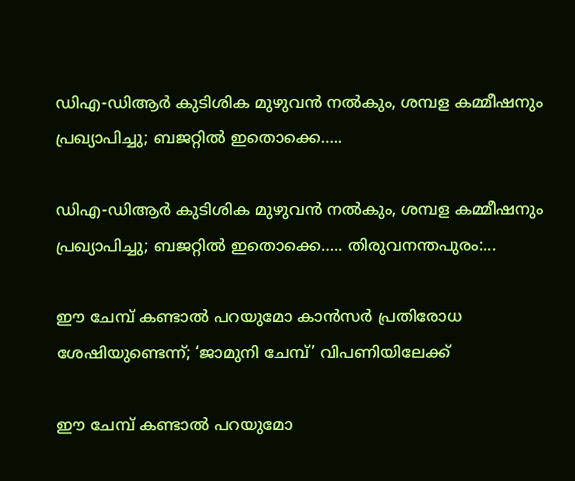ഡിഎ-ഡിആർ കുടിശിക മുഴുവൻ നൽകും, ശമ്പള കമ്മീഷനും പ്രഖ്യാപിച്ചു; ബജറ്റിൽ ഇതൊക്കെ…..

ഡിഎ-ഡിആർ കുടിശിക മുഴുവൻ നൽകും, ശമ്പള കമ്മീഷനും പ്രഖ്യാപിച്ചു; ബജറ്റിൽ ഇതൊക്കെ….. തിരുവനന്തപുരം:...

ഈ ചേമ്പ് കണ്ടാൽ പറയുമോ കാൻസർ പ്രതിരോധ ശേഷിയുണ്ടെന്ന്; ‘ജാമുനി ചേമ്പ്’ വിപണിയിലേക്ക്

ഈ ചേമ്പ് കണ്ടാൽ പറയുമോ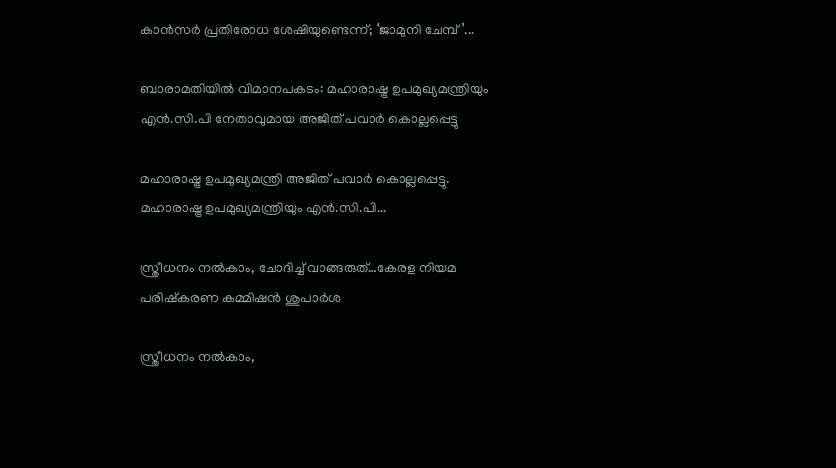കാൻസർ പ്രതിരോധ ശേഷിയുണ്ടെന്ന്; ‘ജാമുനി ചേമ്പ്’...

ബാരാമതിയിൽ വിമാനപകടം: മഹാരാഷ്ട്ര ഉപമുഖ്യമന്ത്രിയും എൻ.സി.പി നേതാവുമായ അജിത് പവാർ കൊല്ലപ്പെട്ടു

മഹാരാഷ്ട്ര ഉപമുഖ്യമന്ത്രി അജിത് പവാർ കൊല്ലപ്പെട്ടു. മഹാരാഷ്ട്ര ഉപമുഖ്യമന്ത്രിയും എൻ.സി.പി...

സ്ത്രീധനം നൽകാം, ചോദിച്ച് വാങ്ങരുത്…കേരള നിയമ പരിഷ്‌കരണ കമ്മിഷൻ ശുപാർശ

സ്ത്രീധനം നൽകാം,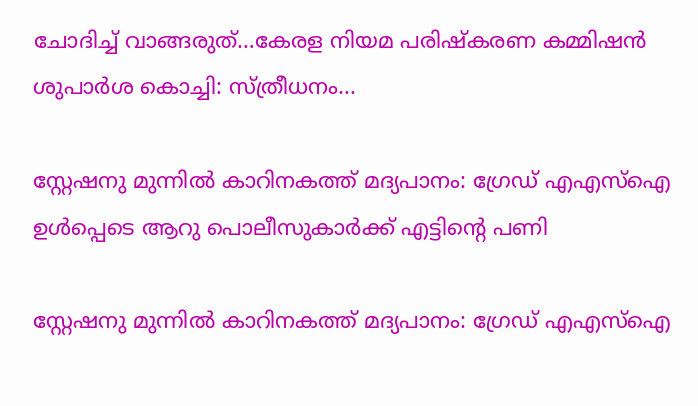ചോദിച്ച് വാങ്ങരുത്…കേരള നിയമ പരിഷ്‌കരണ കമ്മിഷൻ ശുപാർശ കൊച്ചി: സ്ത്രീധനം...

സ്റ്റേഷനു മുന്നിൽ കാറിനകത്ത് മദ്യപാനം: ഗ്രേഡ് എഎസ്ഐ ഉൾപ്പെടെ ആറു പൊലീസുകാർക്ക് എട്ടിന്റെ പണി

സ്റ്റേഷനു മുന്നിൽ കാറിനകത്ത് മദ്യപാനം: ഗ്രേഡ് എഎസ്ഐ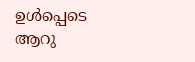ഉൾപ്പെടെ ആറു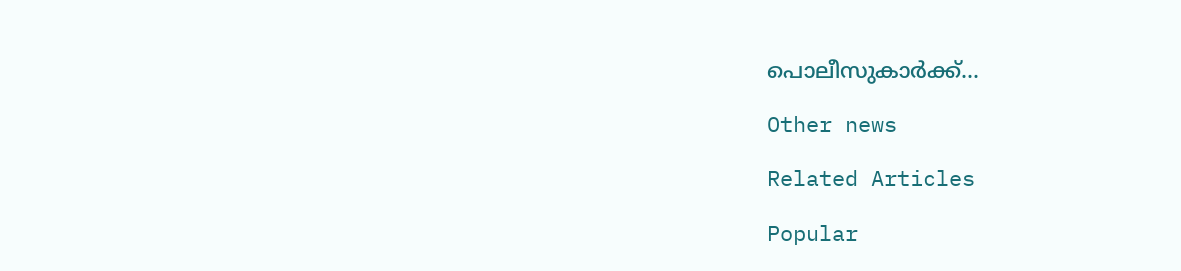പൊലീസുകാർക്ക്...

Other news

Related Articles

Popular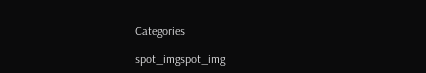Categories

spot_imgspot_img